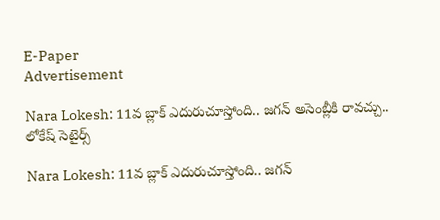E-Paper
Advertisement

Nara Lokesh: 11వ బ్లాక్ ఎదురుచూస్తోంది.. జగన్ అసెంబ్లీకి రావచ్చు.. లోకేష్ సెటైర్స్

Nara Lokesh: 11వ బ్లాక్ ఎదురుచూస్తోంది.. జగన్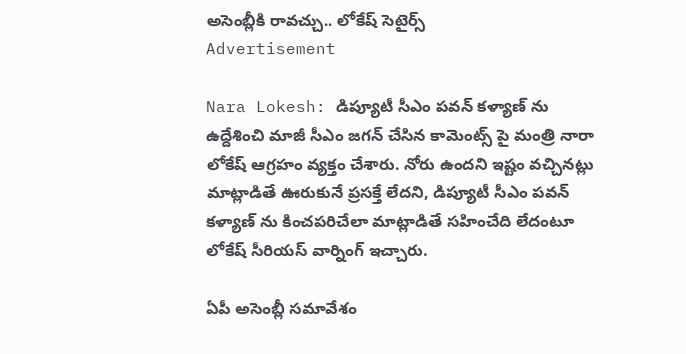అసెంబ్లీకి రావచ్చు.. లోకేష్ సెటైర్స్
Advertisement

Nara Lokesh: డిప్యూటీ సీఎం పవన్ కళ్యాణ్ ను ఉద్దేశించి మాజీ సీఎం జగన్ చేసిన కామెంట్స్ పై మంత్రి నారా లోకేష్ ఆగ్రహం వ్యక్తం చేశారు. నోరు ఉందని ఇష్టం వచ్చినట్లు మాట్లాడితే ఊరుకునే ప్రసక్తే లేదని, డిప్యూటీ సీఎం పవన్ కళ్యాణ్ ను కించపరిచేలా మాట్లాడితే సహించేది లేదంటూ లోకేష్ సీరియస్ వార్నింగ్ ఇచ్చారు.

ఏపీ అసెంబ్లీ సమావేశం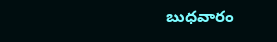బుధవారం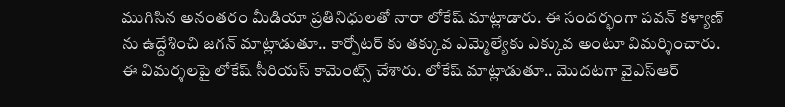ముగిసిన అనంతరం మీడియా ప్రతినిధులతో నారా లోకేష్ మాట్లాడారు. ఈ సందర్భంగా పవన్ కళ్యాణ్ ను ఉద్దేశించి జగన్ మాట్లాడుతూ.. కార్పోటర్ కు తక్కువ ఎమ్మెల్యేకు ఎక్కువ అంటూ విమర్శించారు. ఈ విమర్శలపై లోకేష్ సీరియస్ కామెంట్స్ చేశారు. లోకేష్ మాట్లాడుతూ.. మొదటగా వైఎస్ఆర్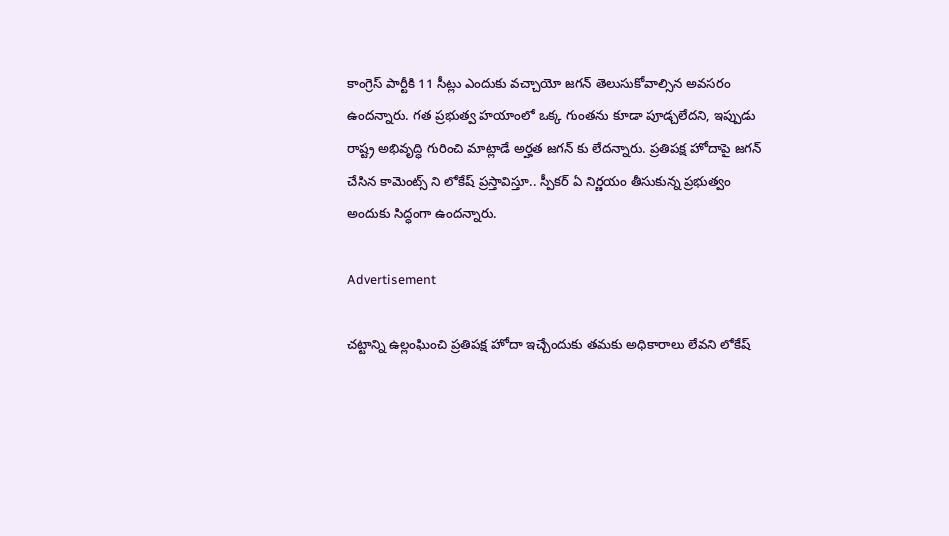కాంగ్రెస్ పార్టీకి 11 సీట్లు ఎందుకు వచ్చాయో జగన్ తెలుసుకోవాల్సిన అవసరం ఉందన్నారు. గత ప్రభుత్వ హయాంలో ఒక్క గుంతను కూడా పూడ్చలేదని, ఇప్పుడు రాష్ట్ర అభివృద్ధి గురించి మాట్లాడే అర్హత జగన్ కు లేదన్నారు. ప్రతిపక్ష హోదాపై జగన్ చేసిన కామెంట్స్ ని లోకేష్ ప్రస్తావిస్తూ.. స్పీకర్ ఏ నిర్ణయం తీసుకున్న ప్రభుత్వం అందుకు సిద్ధంగా ఉందన్నారు.

Advertisement

చట్టాన్ని ఉల్లంఘించి ప్రతిపక్ష హోదా ఇచ్చేందుకు తమకు అధికారాలు లేవని లోకేష్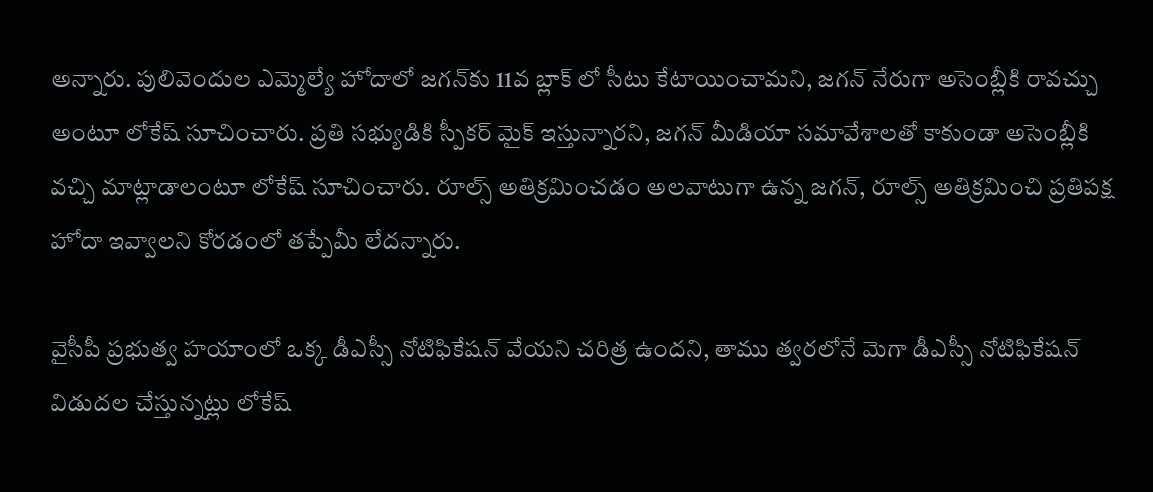అన్నారు. పులివెందుల ఎమ్మెల్యే హోదాలో జగన్‌కు 11వ బ్లాక్ లో సీటు కేటాయించామని, జగన్ నేరుగా అసెంబ్లీకి రావచ్చు అంటూ లోకేష్ సూచించారు. ప్రతి సభ్యుడికి స్పీకర్ మైక్ ఇస్తున్నారని, జగన్ మీడియా సమావేశాలతో కాకుండా అసెంబ్లీకి వచ్చి మాట్లాడాలంటూ లోకేష్ సూచించారు. రూల్స్ అతిక్రమించడం అలవాటుగా ఉన్న జగన్, రూల్స్ అతిక్రమించి ప్రతిపక్ష హోదా ఇవ్వాలని కోరడంలో తప్పేమీ లేదన్నారు.

వైసీపీ ప్రభుత్వ హయాంలో ఒక్క డీఎస్సీ నోటిఫికేషన్ వేయని చరిత్ర ఉందని, తాము త్వరలోనే మెగా డీఎస్సీ నోటిఫికేషన్ విడుదల చేస్తున్నట్లు లోకేష్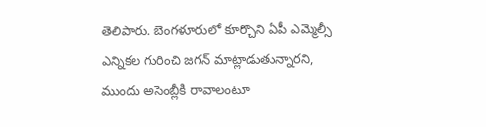తెలిపారు. బెంగళూరులో కూర్చొని ఏపీ ఎమ్మెల్సీ ఎన్నికల గురించి జగన్ మాట్లాడుతున్నారని, ముందు అసెంబ్లీకి రావాలంటూ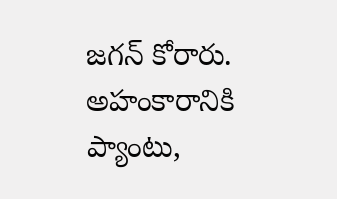జగన్ కోరారు. అహంకారానికి ప్యాంటు,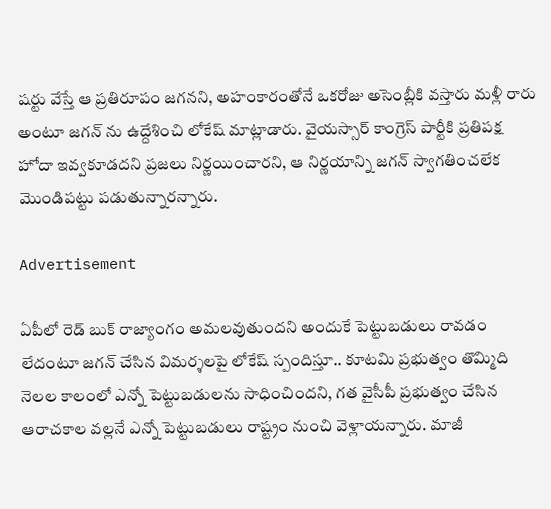షర్టు వేస్తే ఆ ప్రతిరూపం జగనని, అహంకారంతోనే ఒకరోజు అసెంబ్లీకి వస్తారు మళ్లీ రారు అంటూ జగన్ ను ఉద్దేశించి లోకేష్ మాట్లాడారు. వైయస్సార్ కాంగ్రెస్ పార్టీకి ప్రతిపక్ష హోదా ఇవ్వకూడదని ప్రజలు నిర్ణయించారని, ఆ నిర్ణయాన్ని జగన్ స్వాగతించలేక మొండిపట్టు పడుతున్నారన్నారు.

Advertisement

ఏపీలో రెడ్ బుక్ రాజ్యాంగం అమలవుతుందని అందుకే పెట్టుబడులు రావడం లేదంటూ జగన్ చేసిన విమర్శలపై లోకేష్ స్పందిస్తూ.. కూటమి ప్రభుత్వం తొమ్మిది నెలల కాలంలో ఎన్నో పెట్టుబడులను సాధించిందని, గత వైసీపీ ప్రభుత్వం చేసిన ఆరాచకాల వల్లనే ఎన్నో పెట్టుబడులు రాష్ట్రం నుంచి వెళ్లాయన్నారు. మాజీ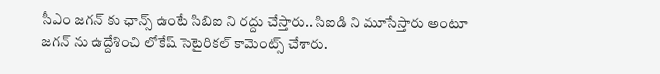సీఎం జగన్ కు ఛాన్స్ ఉంటే సిబిఐ ని రద్దు చేస్తారు.. సిఐడి ని మూసేస్తారు అంటూ జగన్ ను ఉద్దేశించి లోకేష్ సెటైరికల్ కామెంట్స్ చేశారు.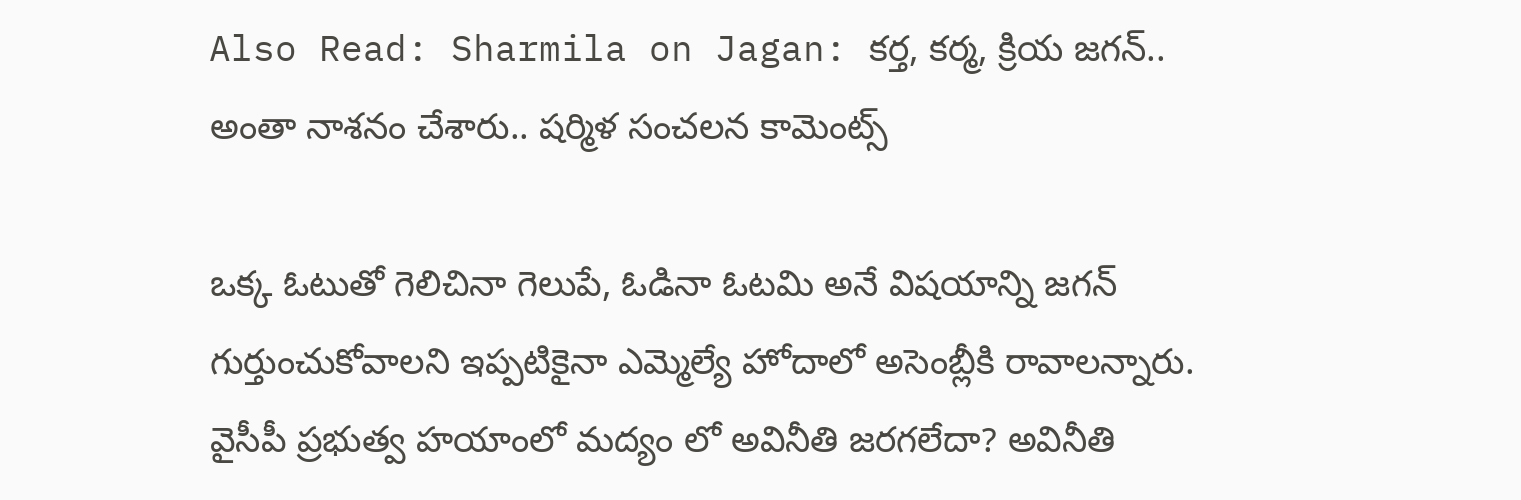Also Read: Sharmila on Jagan: కర్త, కర్మ, క్రియ జగన్.. అంతా నాశనం చేశారు.. షర్మిళ సంచలన కామెంట్స్

ఒక్క ఓటుతో గెలిచినా గెలుపే, ఓడినా ఓటమి అనే విషయాన్ని జగన్ గుర్తుంచుకోవాలని ఇప్పటికైనా ఎమ్మెల్యే హోదాలో అసెంబ్లీకి రావాలన్నారు. వైసీపీ ప్రభుత్వ హయాంలో మద్యం లో అవినీతి జరగలేదా? అవినీతి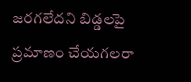జరగలేదని బిడ్డలపై ప్రమాణం చేయగలరా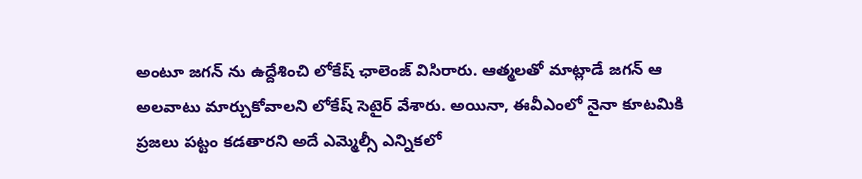అంటూ జగన్ ను ఉద్దేశించి లోకేష్ ఛాలెంజ్ విసిరారు. ఆత్మలతో మాట్లాడే జగన్ ఆ అలవాటు మార్చుకోవాలని లోకేష్ సెటైర్ వేశారు. అయినా, ఈవీఎంలో నైనా కూటమికి ప్రజలు పట్టం కడతారని అదే ఎమ్మెల్సీ ఎన్నికలో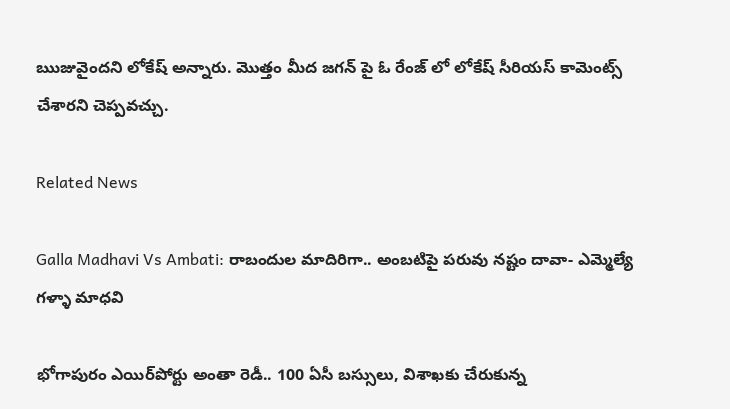ఋజువైందని లోకేష్ అన్నారు. మొత్తం మీద జగన్ పై ఓ రేంజ్ లో లోకేష్ సీరియస్ కామెంట్స్ చేశారని చెప్పవచ్చు.

Related News

Galla Madhavi Vs Ambati: రాబందుల మాదిరిగా.. అంబటిపై పరువు నష్టం దావా- ఎమ్మెల్యే గళ్ళా మాధవి

భోగాపురం ఎయిర్‌పోర్టు అంతా రెడీ.. 100 ఏసీ బస్సులు, విశాఖకు చేరుకున్న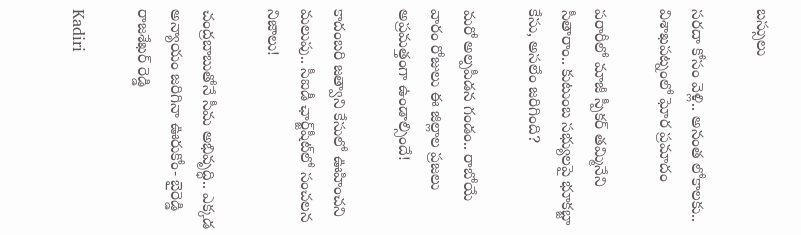బస్సులు

సరదా కోసం వెళ్లి.. అనంత లోకాలకు.. విశాఖపట్నంలో ఘోర ప్రమాదం

పరారీలో మాజీ స్పీకర్ తమ్మినేని సీతారాం.. కుటుంబ సభ్యులపై భూకబ్జా కేసు, అసలేం జరిగింది?

మరో అల్పపీడన గండం.. రాబోయే వారం రోజులు ఈ జిల్లాల ప్రజలు అప్రమత్తంగా ఉండాల్సిందే!

కాదంబరి జత్వాని కేసులో ఊహించని మలుపు.. సీఐడీ ఛార్జ్‌షీట్‌లో సంచలన నిజాలు!

చంద్రబాబుతోనే సీమ అభివృద్ధి.. ఎక్కడ అన్యాయం జరిగినా ఊరుకోం- బైరెడ్డి రాజశేఖర్ రెడ్డి

Kadiri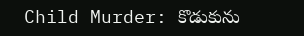Child Murder: కొడుకును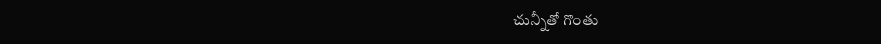చున్నీతో గొంతు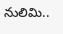నులిమి..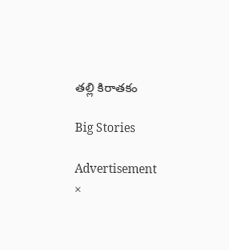తల్లి కిరాతకం

Big Stories

Advertisement
×